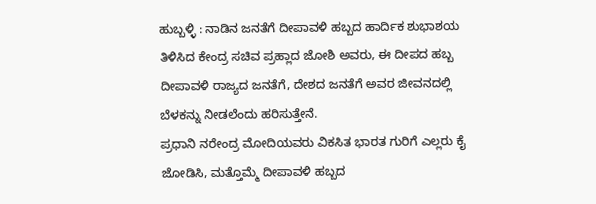ಹುಬ್ಬಳ್ಳಿ : ನಾಡಿನ ಜನತೆಗೆ ದೀಪಾವಳಿ ಹಬ್ಬದ ಹಾರ್ದಿಕ ಶುಭಾಶಯ ತಿಳಿಸಿದ ಕೇಂದ್ರ ಸಚಿವ ಪ್ರಹ್ಲಾದ ಜೋಶಿ ಅವರು, ಈ ದೀಪದ ಹಬ್ಬ ದೀಪಾವಳಿ ರಾಜ್ಯದ ಜನತೆಗೆ, ದೇಶದ ಜನತೆಗೆ ಅವರ ಜೀವನದಲ್ಲಿ ಬೆಳಕನ್ನು ನೀಡಲೆಂದು ಹರಿಸುತ್ತೇನೆ.
ಪ್ರಧಾನಿ ನರೇಂದ್ರ ಮೋದಿಯವರು ವಿಕಸಿತ ಭಾರತ ಗುರಿಗೆ ಎಲ್ಲರು ಕೈ ಜೋಡಿಸಿ, ಮತ್ತೊಮ್ಮೆ ದೀಪಾವಳಿ ಹಬ್ಬದ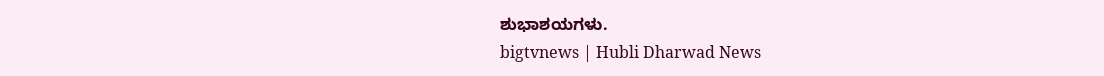ಶುಭಾಶಯಗಳು.
bigtvnews | Hubli Dharwad News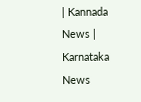| Kannada News | Karnataka News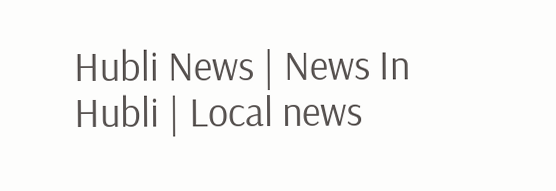Hubli News | News In Hubli | Local news